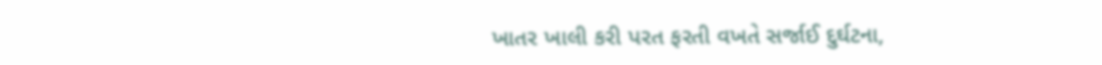ખાતર ખાલી કરી પરત ફરતી વખતે સર્જાઈ દુર્ઘટના,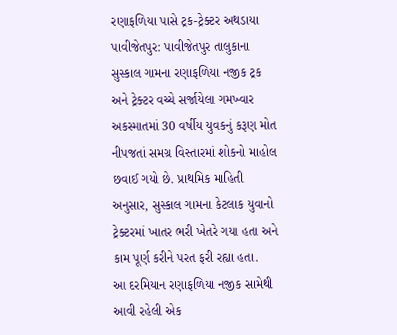રણાફળિયા પાસે ટ્રક-ટ્રેક્ટર અથડાયા
પાવીજેતપુર: પાવીજેતપુર તાલુકાના સુસ્કાલ ગામના રણાફળિયા નજીક ટ્રક અને ટ્રેક્ટર વચ્ચે સર્જાયેલા ગમખ્વાર અકસ્માતમાં 30 વર્ષીય યુવકનું કરૂણ મોત નીપજતાં સમગ્ર વિસ્તારમાં શોકનો માહોલ છવાઈ ગયો છે. પ્રાથમિક માહિતી અનુસાર, સુસ્કાલ ગામના કેટલાક યુવાનો ટ્રેક્ટરમાં ખાતર ભરી ખેતરે ગયા હતા અને કામ પૂર્ણ કરીને પરત ફરી રહ્યા હતા.
આ દરમિયાન રણાફળિયા નજીક સામેથી આવી રહેલી એક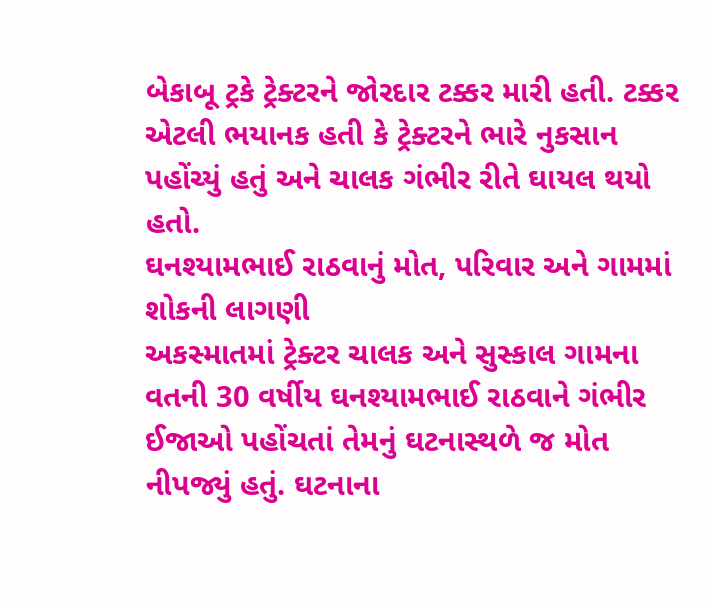બેકાબૂ ટ્રકે ટ્રેક્ટરને જોરદાર ટક્કર મારી હતી. ટક્કર એટલી ભયાનક હતી કે ટ્રેક્ટરને ભારે નુકસાન પહોંચ્યું હતું અને ચાલક ગંભીર રીતે ઘાયલ થયો હતો.
ઘનશ્યામભાઈ રાઠવાનું મોત, પરિવાર અને ગામમાં શોકની લાગણી
અકસ્માતમાં ટ્રેક્ટર ચાલક અને સુસ્કાલ ગામના વતની 30 વર્ષીય ઘનશ્યામભાઈ રાઠવાને ગંભીર ઈજાઓ પહોંચતાં તેમનું ઘટનાસ્થળે જ મોત નીપજ્યું હતું. ઘટનાના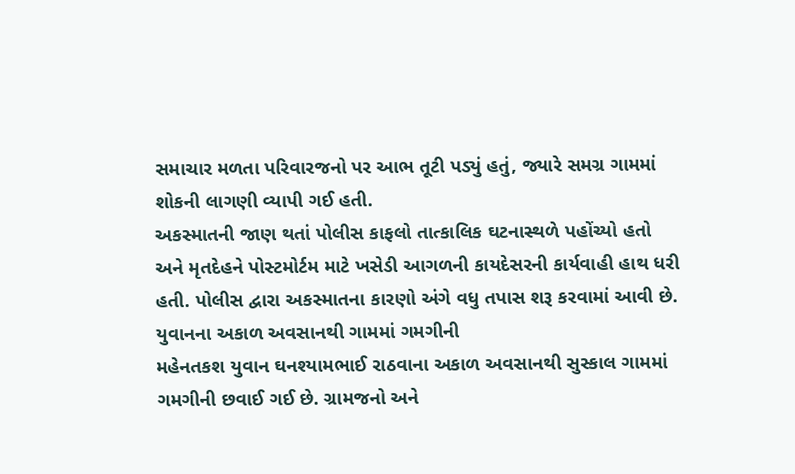સમાચાર મળતા પરિવારજનો પર આભ તૂટી પડ્યું હતું, જ્યારે સમગ્ર ગામમાં શોકની લાગણી વ્યાપી ગઈ હતી.
અકસ્માતની જાણ થતાં પોલીસ કાફલો તાત્કાલિક ઘટનાસ્થળે પહોંચ્યો હતો અને મૃતદેહને પોસ્ટમોર્ટમ માટે ખસેડી આગળની કાયદેસરની કાર્યવાહી હાથ ધરી હતી. પોલીસ દ્વારા અકસ્માતના કારણો અંગે વધુ તપાસ શરૂ કરવામાં આવી છે.
યુવાનના અકાળ અવસાનથી ગામમાં ગમગીની
મહેનતકશ યુવાન ઘનશ્યામભાઈ રાઠવાના અકાળ અવસાનથી સુસ્કાલ ગામમાં ગમગીની છવાઈ ગઈ છે. ગ્રામજનો અને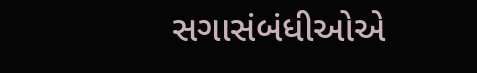સગાસંબંધીઓએ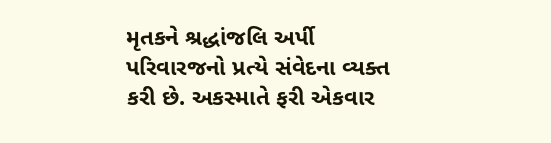મૃતકને શ્રદ્ધાંજલિ અર્પી પરિવારજનો પ્રત્યે સંવેદના વ્યક્ત કરી છે. અકસ્માતે ફરી એકવાર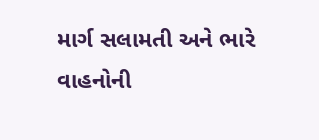માર્ગ સલામતી અને ભારે વાહનોની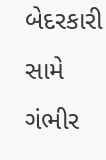બેદરકારી સામે ગંભીર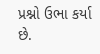પ્રશ્નો ઉભા કર્યા છે.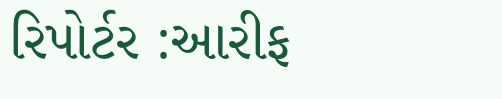રિપોર્ટર :આરીફ